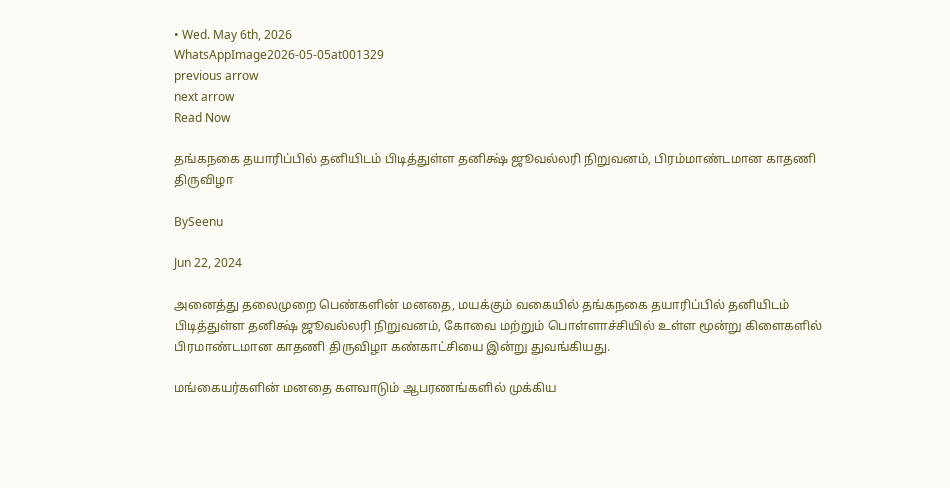• Wed. May 6th, 2026
WhatsAppImage2026-05-05at001329
previous arrow
next arrow
Read Now

தங்கநகை தயாரிப்பில் தனியிடம் பிடித்துள்ள தனிக்ஷ் ஜூவல்லரி நிறுவனம், பிரம்மாண்டமான காதணி திருவிழா

BySeenu

Jun 22, 2024

அனைத்து தலைமுறை பெண்களின் மனதை, மயக்கும் வகையில் தங்கநகை தயாரிப்பில் தனியிடம் பிடித்துள்ள தனிக்ஷ் ஜூவல்லரி நிறுவனம், கோவை மற்றும் பொள்ளாச்சியில் உள்ள மூன்று கிளைகளில் பிரமாண்டமான காதணி திருவிழா கண்காட்சியை இன்று துவங்கியது.

மங்கையர்களின் மனதை களவாடும் ஆபரணங்களில் முக்கிய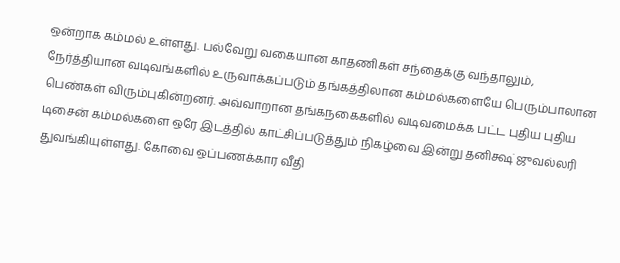ஒன்றாக கம்மல் உள்ளது. பல்வேறு வகையான காதணிகள் சந்தைக்கு வந்தாலும், நேர்த்தியான வடிவங்களில் உருவாக்கப்படும் தங்கத்திலான கம்மல்களையே பெரும்பாலான பெண்கள் விரும்புகின்றனர். அவ்வாறான தங்கநகைகளில் வடிவமைக்க பட்ட புதிய புதிய டிசைன் கம்மல்களை ஒரே இடத்தில் காட்சிப்படுத்தும் நிகழ்வை இன்று தனிக்ஷ் ஜுவல்லரி துவங்கியுள்ளது. கோவை ஒப்பணக்கார வீதி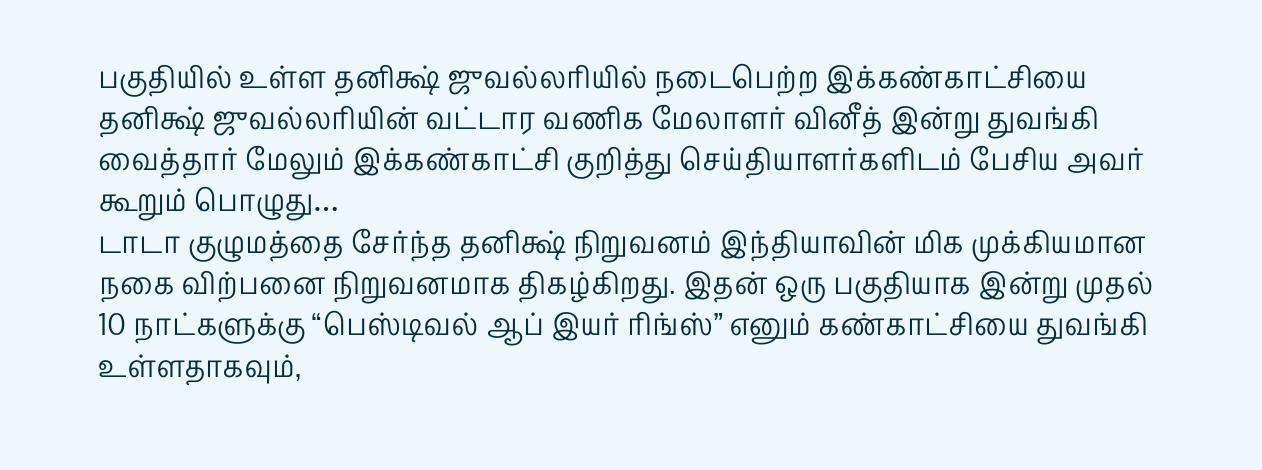பகுதியில் உள்ள தனிக்ஷ் ஜுவல்லரியில் நடைபெற்ற இக்கண்காட்சியை தனிக்ஷ் ஜுவல்லரியின் வட்டார வணிக மேலாளர் வினீத் இன்று துவங்கி வைத்தார் மேலும் இக்கண்காட்சி குறித்து செய்தியாளர்களிடம் பேசிய அவர் கூறும் பொழுது…
டாடா குழுமத்தை சேர்ந்த தனிக்ஷ் நிறுவனம் இந்தியாவின் மிக முக்கியமான நகை விற்பனை நிறுவனமாக திகழ்கிறது. இதன் ஒரு பகுதியாக இன்று முதல் 10 நாட்களுக்கு “பெஸ்டிவல் ஆப் இயர் ரிங்ஸ்” எனும் கண்காட்சியை துவங்கி உள்ளதாகவும்,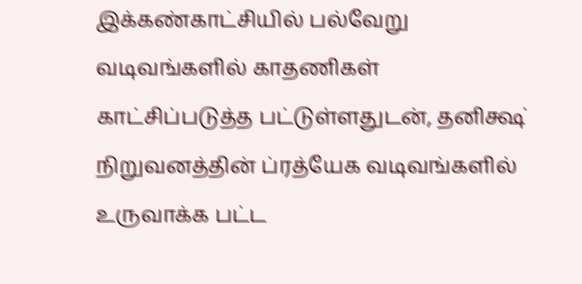இக்கண்காட்சியில் பல்வேறு வடிவங்களில் காதணிகள் காட்சிப்படுத்த பட்டுள்ளதுடன், தனிக்ஷ் நிறுவனத்தின் ப்ரத்யேக வடிவங்களில் உருவாக்க பட்ட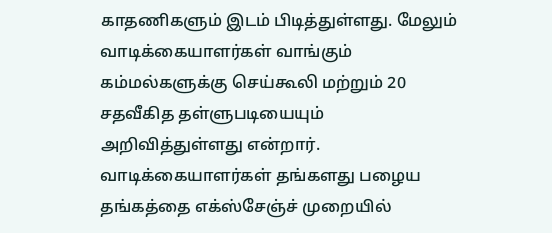காதணிகளும் இடம் பிடித்துள்ளது. மேலும் வாடிக்கையாளர்கள் வாங்கும் கம்மல்களுக்கு செய்கூலி மற்றும் 20 சதவீகித தள்ளுபடியையும் அறிவித்துள்ளது என்றார். வாடிக்கையாளர்கள் தங்களது பழைய தங்கத்தை எக்ஸ்சேஞ்ச் முறையில்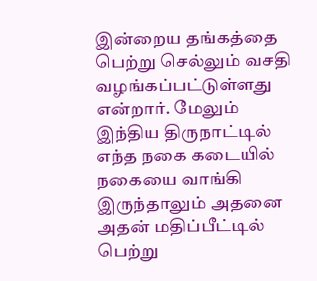இன்றைய தங்கத்தை பெற்று செல்லும் வசதி வழங்கப்பட்டுள்ளது என்றார். மேலும் இந்திய திருநாட்டில் எந்த நகை கடையில் நகையை வாங்கி இருந்தாலும் அதனை அதன் மதிப்பீட்டில் பெற்று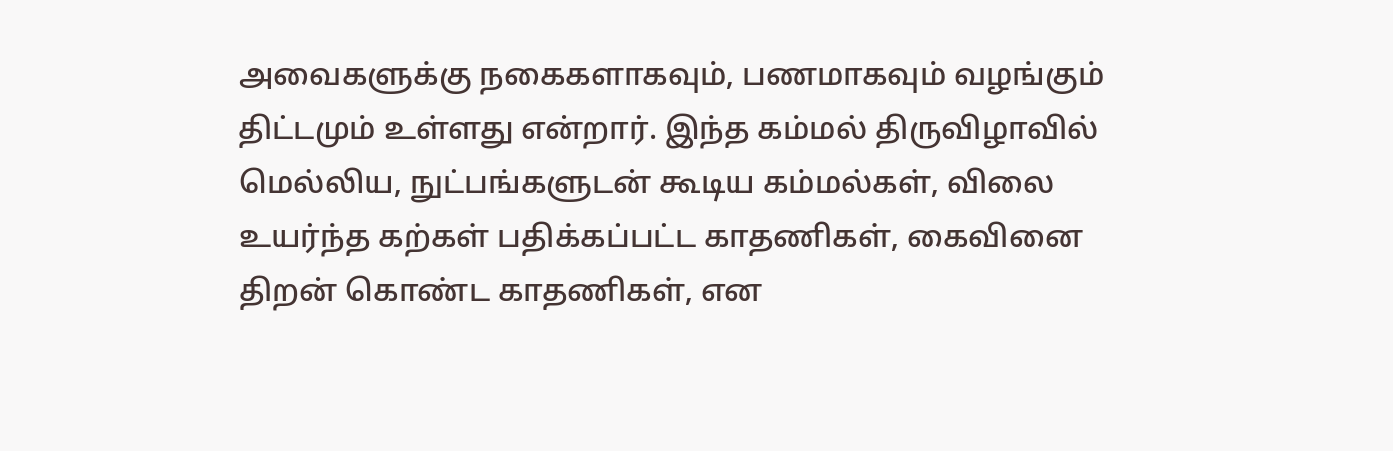அவைகளுக்கு நகைகளாகவும், பணமாகவும் வழங்கும் திட்டமும் உள்ளது என்றார். இந்த கம்மல் திருவிழாவில் மெல்லிய, நுட்பங்களுடன் கூடிய கம்மல்கள், விலை உயர்ந்த கற்கள் பதிக்கப்பட்ட காதணிகள், கைவினை திறன் கொண்ட காதணிகள், என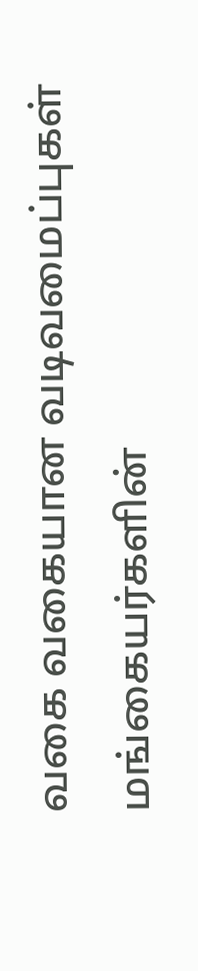வகை வகையான வடிவமைப்புகள் மங்கையர்களின்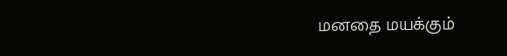மனதை மயக்கும்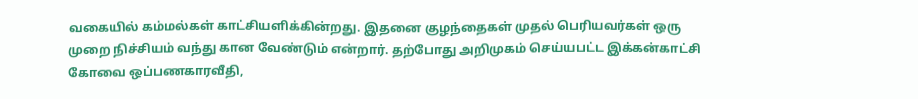வகையில் கம்மல்கள் காட்சியளிக்கின்றது. இதனை குழந்தைகள் முதல் பெரியவர்கள் ஒரு முறை நிச்சியம் வந்து கான வேண்டும் என்றார். தற்போது அறிமுகம் செய்யபட்ட இக்கன்காட்சி கோவை ஒப்பணகாரவீதி,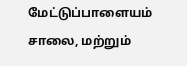மேட்டுப்பாளையம் சாலை, மற்றும்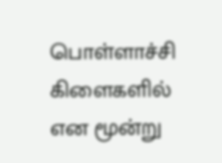பொள்ளாச்சி கிளைகளில் என மூன்று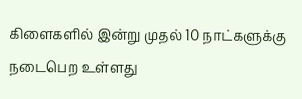கிளைகளில் இன்று முதல் 10 நாட்களுக்கு நடைபெற உள்ளது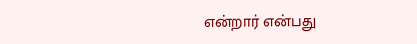என்றார் என்பது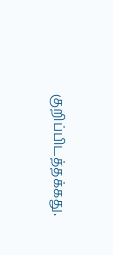குறிப்பிடத்தக்கது.